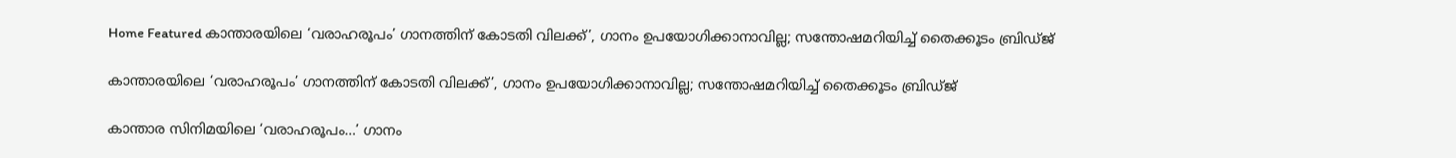Home Featured കാന്താരയിലെ ‘വരാഹരൂപം’ ഗാനത്തിന് കോടതി വിലക്ക്’, ഗാനം ഉപയോഗിക്കാനാവില്ല; സന്തോഷമറിയിച്ച്‌ തൈക്കൂടം ബ്രിഡ്ജ്

കാന്താരയിലെ ‘വരാഹരൂപം’ ഗാനത്തിന് കോടതി വിലക്ക്’, ഗാനം ഉപയോഗിക്കാനാവില്ല; സന്തോഷമറിയിച്ച്‌ തൈക്കൂടം ബ്രിഡ്ജ്

കാന്താര സിനിമയിലെ ‘വരാഹരൂപം…’ ഗാനം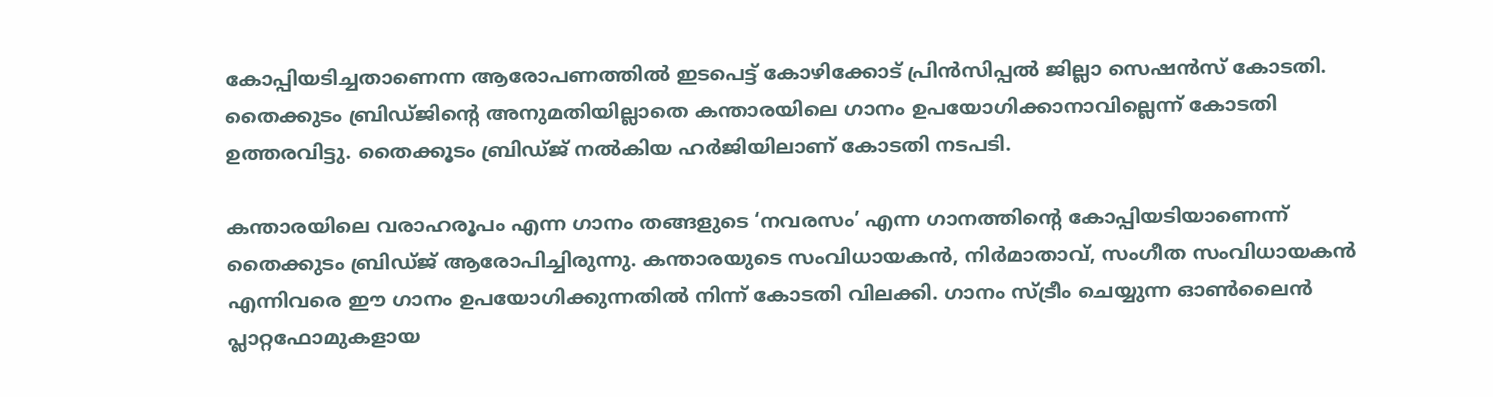കോപ്പിയടിച്ചതാണെന്ന ആരോപണത്തില്‍ ഇടപെട്ട് കോഴിക്കോട് പ്രിന്‍സിപ്പല്‍ ജില്ലാ സെഷന്‍സ് കോടതി. തൈക്കുടം ബ്രിഡ്ജിന്റെ അനുമതിയില്ലാതെ കന്താരയിലെ ഗാനം ഉപയോഗിക്കാനാവില്ലെന്ന് കോടതി ഉത്തരവിട്ടു. തൈക്കൂടം ബ്രിഡ്ജ് നല്‍കിയ ഹര്‍ജിയിലാണ് കോടതി നടപടി.

കന്താരയിലെ വരാഹരൂപം എന്ന ഗാനം തങ്ങളുടെ ‘നവരസം’ എന്ന ഗാനത്തിന്റെ കോപ്പിയടിയാണെന്ന് തൈക്കുടം ബ്രിഡ്ജ് ആരോപിച്ചിരുന്നു. കന്താരയുടെ സംവിധായകന്‍, നിര്‍മാതാവ്, സംഗീത സംവിധായകന്‍ എന്നിവരെ ഈ ഗാനം ഉപയോഗിക്കുന്നതില്‍ നിന്ന് കോടതി വിലക്കി. ഗാനം സ്ട്രീം ചെയ്യുന്ന ഓണ്‍ലൈന്‍ പ്ലാറ്റഫോമുകളായ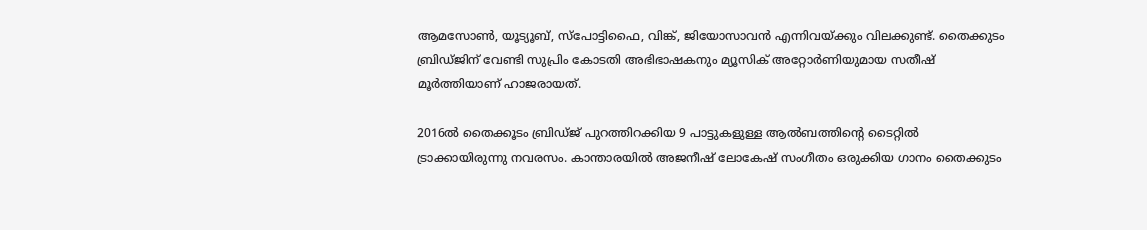ആമസോണ്‍, യൂട്യൂബ്, സ്‌പോട്ടിഫൈ, വിങ്ക്, ജിയോസാവന്‍ എന്നിവയ്ക്കും വിലക്കുണ്ട്. തൈക്കുടം ബ്രിഡ്ജിന് വേണ്ടി സുപ്രിം കോടതി അഭിഭാഷകനും മ്യൂസിക് അറ്റോര്‍ണിയുമായ സതീഷ് മൂര്‍ത്തിയാണ് ഹാജരായത്.

2016ല്‍ തൈക്കൂടം ബ്രിഡ്ജ് പുറത്തിറക്കിയ 9 പാട്ടുകളുള്ള ആല്‍ബത്തിന്റെ ടൈറ്റില്‍ ട്രാക്കായിരുന്നു നവരസം. കാന്താരയില്‍ അജനീഷ് ലോകേഷ് സംഗീതം ഒരുക്കിയ ഗാനം തൈക്കുടം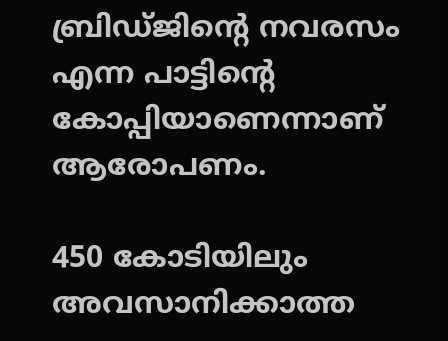ബ്രിഡ്ജിന്റെ നവരസം എന്ന പാട്ടിന്റെ കോപ്പിയാണെന്നാണ് ആരോപണം.

450 കോടിയിലും അവസാനിക്കാത്ത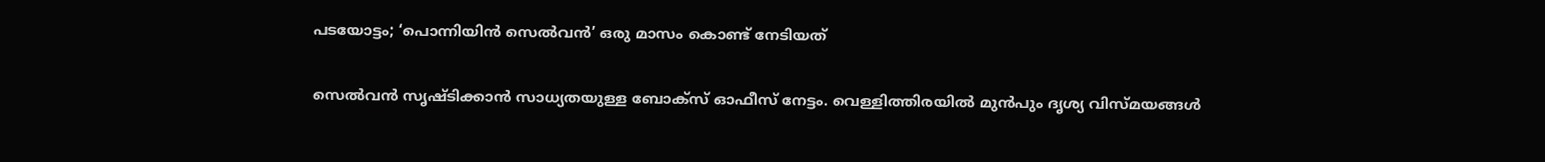പടയോട്ടം; ‘പൊന്നിയിന്‍ സെല്‍വന്‍’ ഒരു മാസം കൊണ്ട് നേടിയത്

സെല്‍വന്‍ സൃഷ്ടിക്കാന്‍ സാധ്യതയുള്ള ബോക്സ് ഓഫീസ് നേട്ടം. വെള്ളിത്തിരയില്‍ മുന്‍പും ദൃശ്യ വിസ്മയങ്ങള്‍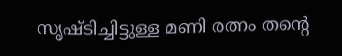സൃഷ്ടിച്ചിട്ടുള്ള മണി രത്നം തന്‍റെ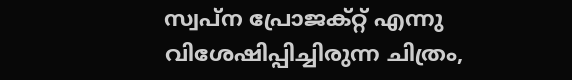സ്വപ്ന പ്രോജക്റ്റ് എന്നു വിശേഷിപ്പിച്ചിരുന്ന ചിത്രം,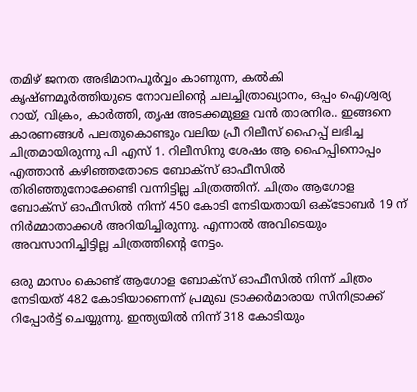തമിഴ് ജനത അഭിമാനപൂര്‍വ്വം കാണുന്ന, കല്‍കി കൃഷ്ണമൂര്‍ത്തിയുടെ നോവലിന്‍റെ ചലച്ചിത്രാഖ്യാനം, ഒപ്പം ഐശ്വര്യ റായ്, വിക്രം, കാര്‍ത്തി, തൃഷ അടക്കമുള്ള വന്‍ താരനിര.. ഇങ്ങനെ കാരണങ്ങള്‍ പലതുകൊണ്ടും വലിയ പ്രീ റിലീസ് ഹൈപ്പ് ലഭിച്ച ചിത്രമായിരുന്നു പി എസ് 1. റിലീസിനു ശേഷം ആ ഹൈപ്പിനൊപ്പം എത്താന്‍ കഴിഞ്ഞതോടെ ബോക്സ് ഓഫീസില്‍ തിരിഞ്ഞുനോക്കേണ്ടി വന്നിട്ടില്ല ചിത്രത്തിന്. ചിത്രം ആഗോള ബോക്സ് ഓഫീസില്‍ നിന്ന് 450 കോടി നേടിയതായി ഒക്ടോബര്‍ 19 ന് നിര്‍മ്മാതാക്കള്‍ അറിയിച്ചിരുന്നു. എന്നാല്‍ അവിടെയും അവസാനിച്ചിട്ടില്ല ചിത്രത്തിന്‍റെ നേട്ടം.

ഒരു മാസം കൊണ്ട് ആഗോള ബോക്സ് ഓഫീസില്‍ നിന്ന് ചിത്രം നേടിയത് 482 കോടിയാണെന്ന് പ്രമുഖ ട്രാക്കര്‍മാരായ സിനിട്രാക്ക് റിപ്പോര്‍ട്ട് ചെയ്യുന്നു. ഇന്ത്യയില്‍ നിന്ന് 318 കോടിയും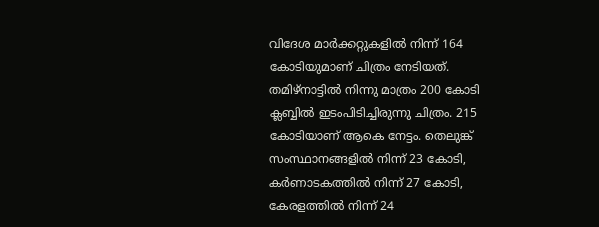വിദേശ മാര്‍ക്കറ്റുകളില്‍ നിന്ന് 164 കോടിയുമാണ് ചിത്രം നേടിയത്. തമിഴ്നാട്ടില്‍ നിന്നു മാത്രം 200 കോടി ക്ലബ്ബില്‍ ഇടംപിടിച്ചിരുന്നു ചിത്രം. 215 കോടിയാണ് ആകെ നേട്ടം. തെലുങ്ക് സംസ്ഥാനങ്ങളില്‍ നിന്ന് 23 കോടി, കര്‍ണാടകത്തില്‍ നിന്ന് 27 കോടി, കേരളത്തില്‍ നിന്ന് 24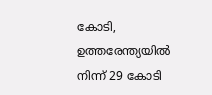കോടി, ഉത്തരേന്ത്യയില്‍ നിന്ന് 29 കോടി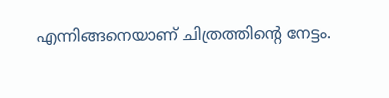എന്നിങ്ങനെയാണ് ചിത്രത്തിന്റെ നേട്ടം.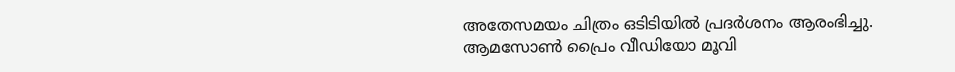അതേസമയം ചിത്രം ഒടിടിയില്‍ പ്രദര്‍ശനം ആരംഭിച്ചു. ആമസോണ്‍ പ്രൈം വീഡിയോ മൂവി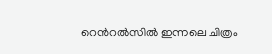റെന്‍റല്‍സില്‍ ഇന്നലെ ചിത്രം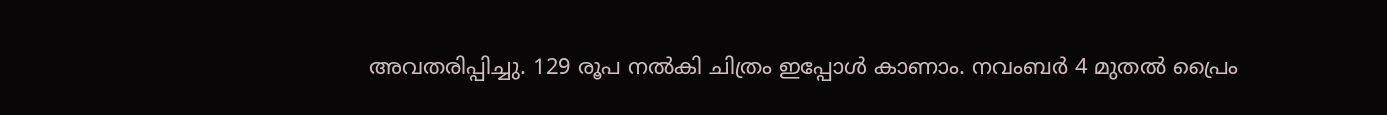അവതരിപ്പിച്ചു. 129 രൂപ നല്‍കി ചിത്രം ഇപ്പോള്‍ കാണാം. നവംബര്‍ 4 മുതല്‍ പ്രൈം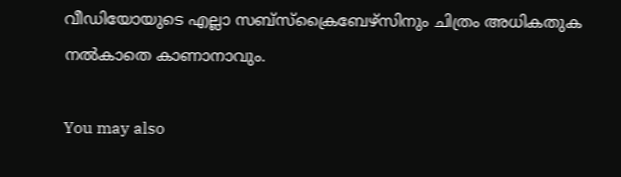വീഡിയോയുടെ എല്ലാ സബ്സ്ക്രൈബേഴ്സിനും ചിത്രം അധികതുക നല്‍കാതെ കാണാനാവും.

You may also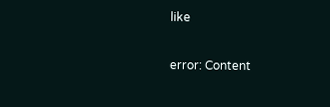like

error: Content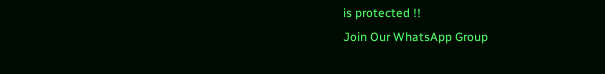is protected !!
Join Our WhatsApp Group